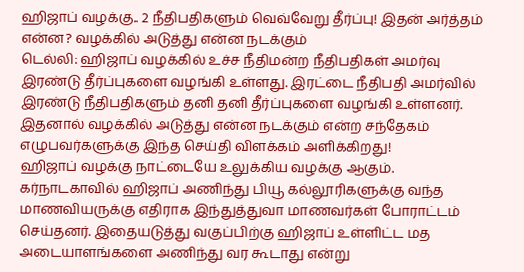ஹிஜாப் வழக்கு.. 2 நீதிபதிகளும் வெவ்வேறு தீர்ப்பு! இதன் அர்த்தம் என்ன? வழக்கில் அடுத்து என்ன நடக்கும்
டெல்லி: ஹிஜாப் வழக்கில் உச்ச நீதிமன்ற நீதிபதிகள் அமர்வு இரண்டு தீர்ப்புகளை வழங்கி உள்ளது. இரட்டை நீதிபதி அமர்வில் இரண்டு நீதிபதிகளும் தனி தனி தீர்ப்புகளை வழங்கி உள்ளனர்.
இதனால் வழக்கில் அடுத்து என்ன நடக்கும் என்ற சந்தேகம் எழுபவர்களுக்கு இந்த செய்தி விளக்கம் அளிக்கிறது!
ஹிஜாப் வழக்கு நாட்டையே உலுக்கிய வழக்கு ஆகும். கர்நாடகாவில் ஹிஜாப் அணிந்து பியூ கல்லூரிகளுக்கு வந்த மாணவியருக்கு எதிராக இந்துத்துவா மாணவர்கள் போராட்டம் செய்தனர். இதையடுத்து வகுப்பிற்கு ஹிஜாப் உள்ளிட்ட மத அடையாளங்களை அணிந்து வர கூடாது என்று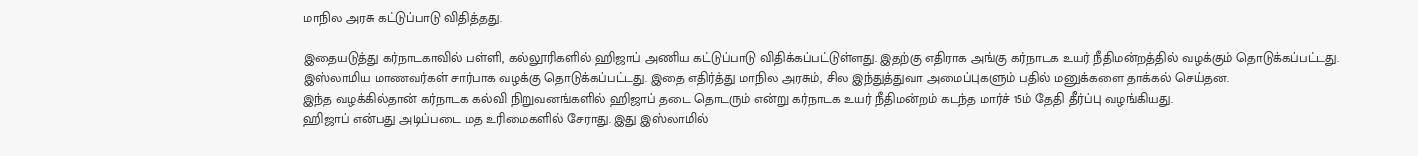மாநில அரசு கட்டுப்பாடு விதித்தது.

இதையடுத்து கர்நாடகாவில் பள்ளி, கல்லூரிகளில் ஹிஜாப் அணிய கட்டுப்பாடு விதிக்கப்பட்டுள்ளது. இதற்கு எதிராக அங்கு கர்நாடக உயர் நீதிமன்றத்தில் வழக்கும் தொடுக்கப்பட்டது. இஸ்லாமிய மாணவர்கள் சார்பாக வழக்கு தொடுக்கப்பட்டது. இதை எதிர்த்து மாநில அரசும், சில இந்துத்துவா அமைப்புகளும் பதில் மனுக்களை தாக்கல் செய்தன.
இந்த வழக்கில்தான் கர்நாடக கல்வி நிறுவனங்களில் ஹிஜாப் தடை தொடரும் என்று கர்நாடக உயர் நீதிமன்றம் கடந்த மார்ச் 15ம் தேதி தீர்ப்பு வழங்கியது.
ஹிஜாப் என்பது அடிப்படை மத உரிமைகளில் சேராது. இது இஸ்லாமில்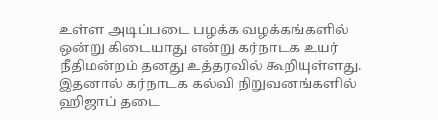உள்ள அடிப்படை பழக்க வழக்கங்களில் ஒன்று கிடையாது என்று கர்நாடக உயர் நீதிமன்றம் தனது உத்தரவில் கூறியுள்ளது. இதனால் கர்நாடக கல்வி நிறுவனங்களில் ஹிஜாப் தடை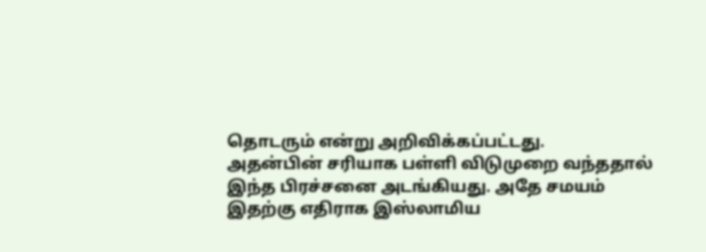தொடரும் என்று அறிவிக்கப்பட்டது.
அதன்பின் சரியாக பள்ளி விடுமுறை வந்ததால் இந்த பிரச்சனை அடங்கியது. அதே சமயம் இதற்கு எதிராக இஸ்லாமிய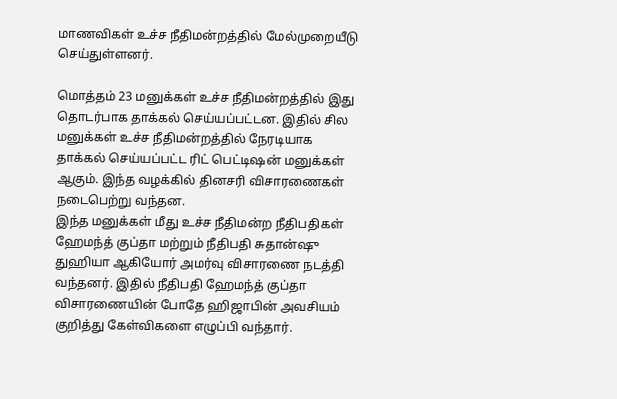மாணவிகள் உச்ச நீதிமன்றத்தில் மேல்முறையீடு செய்துள்ளனர்.

மொத்தம் 23 மனுக்கள் உச்ச நீதிமன்றத்தில் இது தொடர்பாக தாக்கல் செய்யப்பட்டன. இதில் சில மனுக்கள் உச்ச நீதிமன்றத்தில் நேரடியாக தாக்கல் செய்யப்பட்ட ரிட் பெட்டிஷன் மனுக்கள் ஆகும். இந்த வழக்கில் தினசரி விசாரணைகள் நடைபெற்று வந்தன.
இந்த மனுக்கள் மீது உச்ச நீதிமன்ற நீதிபதிகள் ஹேமந்த் குப்தா மற்றும் நீதிபதி சுதான்ஷு துஹியா ஆகியோர் அமர்வு விசாரணை நடத்தி வந்தனர். இதில் நீதிபதி ஹேமந்த் குப்தா விசாரணையின் போதே ஹிஜாபின் அவசியம் குறித்து கேள்விகளை எழுப்பி வந்தார்.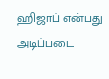ஹிஜாப் என்பது அடிப்படை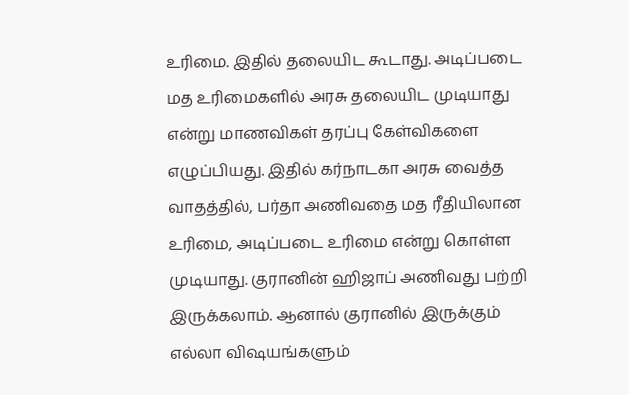உரிமை. இதில் தலையிட கூடாது. அடிப்படை மத உரிமைகளில் அரசு தலையிட முடியாது என்று மாணவிகள் தரப்பு கேள்விகளை எழுப்பியது. இதில் கர்நாடகா அரசு வைத்த வாதத்தில், பர்தா அணிவதை மத ரீதியிலான உரிமை, அடிப்படை உரிமை என்று கொள்ள முடியாது. குரானின் ஹிஜாப் அணிவது பற்றி இருக்கலாம். ஆனால் குரானில் இருக்கும் எல்லா விஷயங்களும்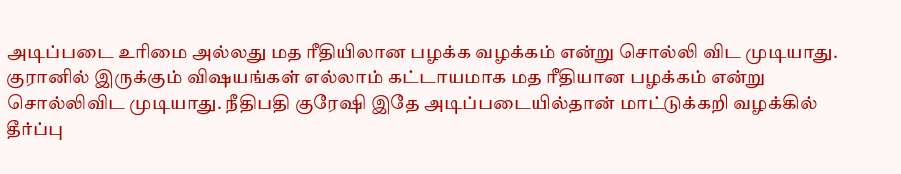அடிப்படை உரிமை அல்லது மத ரீதியிலான பழக்க வழக்கம் என்று சொல்லி விட முடியாது.
குரானில் இருக்கும் விஷயங்கள் எல்லாம் கட்டாயமாக மத ரீதியான பழக்கம் என்று சொல்லிவிட முடியாது. நீதிபதி குரேஷி இதே அடிப்படையில்தான் மாட்டுக்கறி வழக்கில் தீர்ப்பு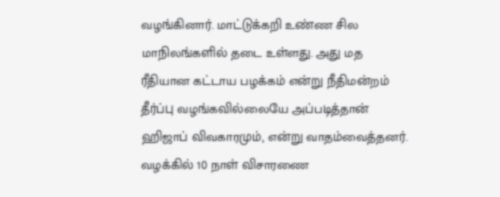வழங்கினார். மாட்டுக்கறி உண்ண சில மாநிலங்களில் தடை உள்ளது. அது மத ரீதியான கட்டாய பழக்கம் என்று நீதிமன்றம் தீர்ப்பு வழங்கவில்லையே அப்படித்தான் ஹிஜாப் விவகாரமும், என்று வாதம்வைத்தனர்.
வழக்கில் 10 நாள் விசாரணை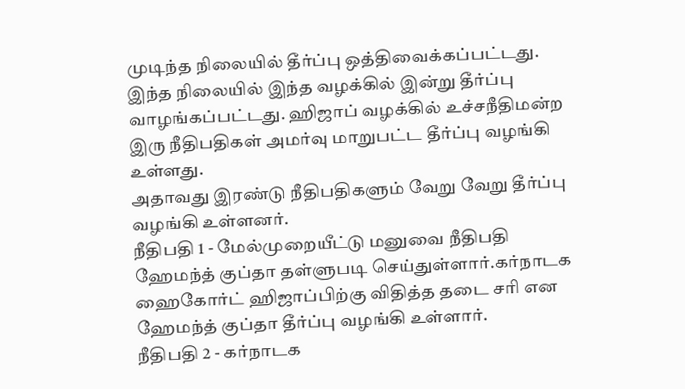முடிந்த நிலையில் தீர்ப்பு ஒத்திவைக்கப்பட்டது. இந்த நிலையில் இந்த வழக்கில் இன்று தீர்ப்பு வாழங்கப்பட்டது. ஹிஜாப் வழக்கில் உச்சநீதிமன்ற இரு நீதிபதிகள் அமர்வு மாறுபட்ட தீர்ப்பு வழங்கி உள்ளது.
அதாவது இரண்டு நீதிபதிகளும் வேறு வேறு தீர்ப்பு வழங்கி உள்ளனர்.
நீதிபதி 1 - மேல்முறையீட்டு மனுவை நீதிபதி ஹேமந்த் குப்தா தள்ளுபடி செய்துள்ளார்.கர்நாடக ஹைகோர்ட் ஹிஜாப்பிற்கு விதித்த தடை சரி என ஹேமந்த் குப்தா தீர்ப்பு வழங்கி உள்ளார்.
நீதிபதி 2 - கர்நாடக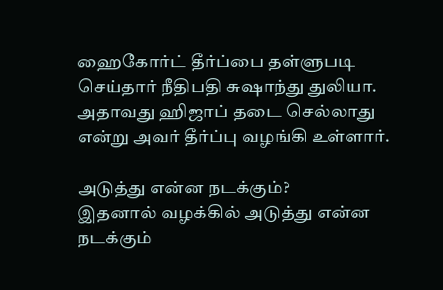ஹைகோர்ட் தீர்ப்பை தள்ளுபடி செய்தார் நீதிபதி சுஷாந்து துலியா. அதாவது ஹிஜாப் தடை செல்லாது என்று அவர் தீர்ப்பு வழங்கி உள்ளார்.

அடுத்து என்ன நடக்கும்?
இதனால் வழக்கில் அடுத்து என்ன நடக்கும்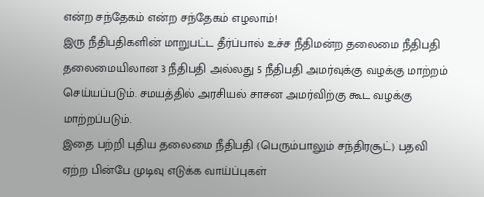என்ற சந்தேகம் என்ற சந்தேகம் எழலாம்!
இரு நீதிபதிகளின் மாறுபட்ட தீர்ப்பால் உச்ச நீதிமன்ற தலைமை நீதிபதி தலைமையிலான 3 நீதிபதி அல்லது 5 நீதிபதி அமர்வுக்கு வழக்கு மாற்றம் செய்யப்படும். சமயத்தில் அரசியல் சாசன அமர்விற்கு கூட வழக்கு மாற்றப்படும்.
இதை பற்றி புதிய தலைமை நீதிபதி (பெரும்பாலும் சந்திரசூட்) பதவி ஏற்ற பின்பே முடிவு எடுக்க வாய்ப்புகள்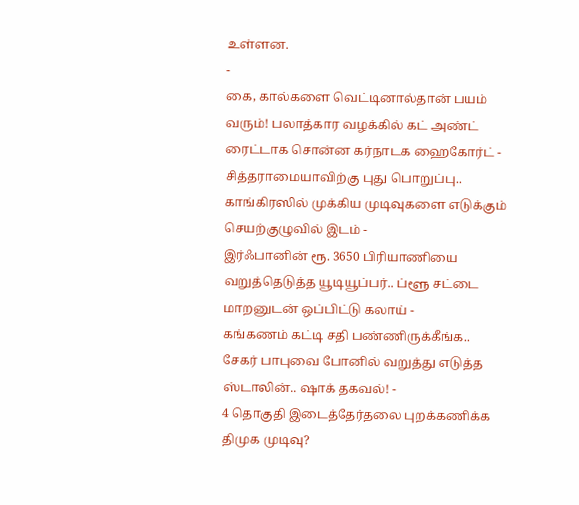உள்ளன.
-
கை, கால்களை வெட்டினால்தான் பயம் வரும்! பலாத்கார வழக்கில் கட் அண்ட் ரைட்டாக சொன்ன கர்நாடக ஹைகோர்ட் -
சித்தராமையாவிற்கு புது பொறுப்பு.. காங்கிரஸில் முக்கிய முடிவுகளை எடுக்கும் செயற்குழுவில் இடம் -
இர்ஃபானின் ரூ. 3650 பிரியாணியை வறுத்தெடுத்த யூடியூப்பர்.. ப்ளூ சட்டை மாறனுடன் ஒப்பிட்டு கலாய் -
கங்கணம் கட்டி சதி பண்ணிருக்கீங்க.. சேகர் பாபுவை போனில் வறுத்து எடுத்த ஸ்டாலின்.. ஷாக் தகவல்! -
4 தொகுதி இடைத்தேர்தலை புறக்கணிக்க திமுக முடிவு?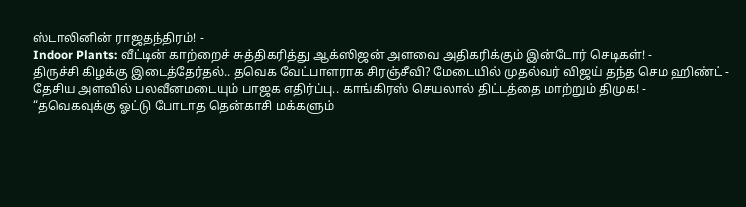ஸ்டாலினின் ராஜதந்திரம்! -
Indoor Plants: வீட்டின் காற்றைச் சுத்திகரித்து ஆக்ஸிஜன் அளவை அதிகரிக்கும் இன்டோர் செடிகள்! -
திருச்சி கிழக்கு இடைத்தேர்தல்.. தவெக வேட்பாளராக சிரஞ்சீவி? மேடையில் முதல்வர் விஜய் தந்த செம ஹிண்ட் -
தேசிய அளவில் பலவீனமடையும் பாஜக எதிர்ப்பு.. காங்கிரஸ் செயலால் திட்டத்தை மாற்றும் திமுக! -
“தவெகவுக்கு ஓட்டு போடாத தென்காசி மக்களும்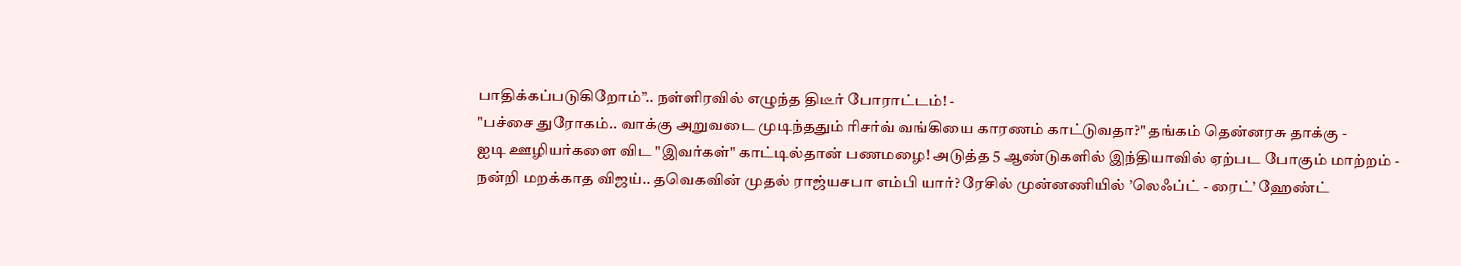பாதிக்கப்படுகிறோம்”.. நள்ளிரவில் எழுந்த திடீர் போராட்டம்! -
"பச்சை துரோகம்.. வாக்கு அறுவடை முடிந்ததும் ரிசர்வ் வங்கியை காரணம் காட்டுவதா?" தங்கம் தென்னரசு தாக்கு -
ஐடி ஊழியர்களை விட "இவர்கள்" காட்டில்தான் பணமழை! அடுத்த 5 ஆண்டுகளில் இந்தியாவில் ஏற்பட போகும் மாற்றம் -
நன்றி மறக்காத விஜய்.. தவெகவின் முதல் ராஜ்யசபா எம்பி யார்? ரேசில் முன்னணியில் ’லெஃப்ட் - ரைட்’ ஹேண்ட்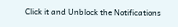Click it and Unblock the Notifications